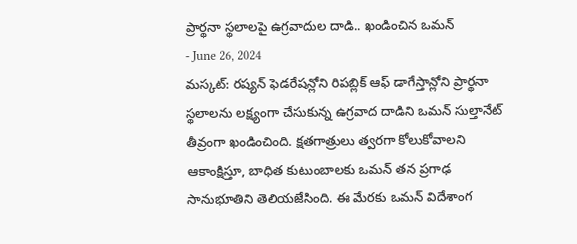ప్రార్థనా స్థలాలపై ఉగ్రవాదుల దాడి.. ఖండించిన ఒమన్
- June 26, 2024
మస్కట్: రష్యన్ ఫెడరేషన్లోని రిపబ్లిక్ ఆఫ్ డాగేస్తాన్లోని ప్రార్థనా స్థలాలను లక్ష్యంగా చేసుకున్న ఉగ్రవాద దాడిని ఒమన్ సుల్తానేట్ తీవ్రంగా ఖండించింది. క్షతగాత్రులు త్వరగా కోలుకోవాలని ఆకాంక్షిస్తూ, బాధిత కుటుంబాలకు ఒమన్ తన ప్రగాఢ సానుభూతిని తెలియజేసింది. ఈ మేరకు ఒమన్ విదేశాంగ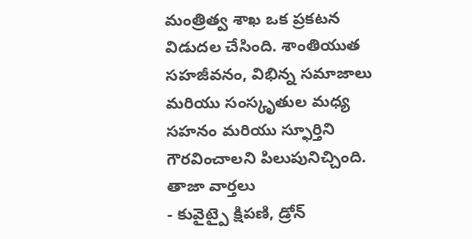మంత్రిత్వ శాఖ ఒక ప్రకటన విడుదల చేసింది. శాంతియుత సహజీవనం, విభిన్న సమాజాలు మరియు సంస్కృతుల మధ్య సహనం మరియు స్ఫూర్తిని గౌరవించాలని పిలుపునిచ్చింది.
తాజా వార్తలు
- కువైట్పై క్షిపణి, డ్రోన్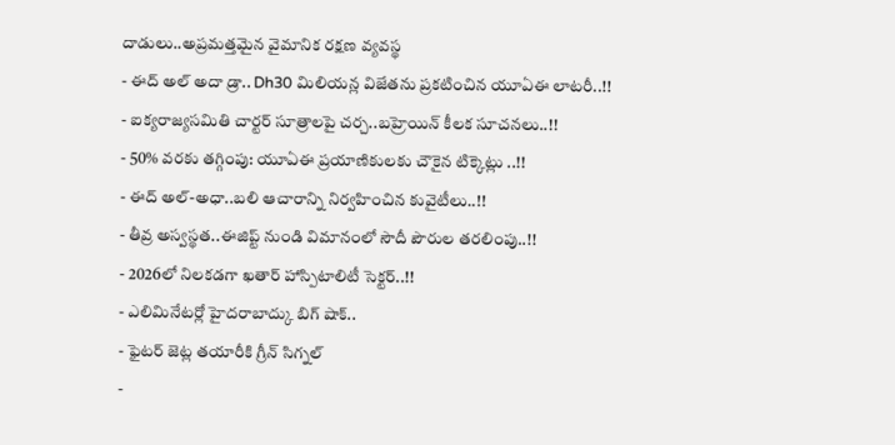దాడులు..అప్రమత్తమైన వైమానిక రక్షణ వ్యవస్థ
- ఈద్ అల్ అదా డ్రా.. Dh30 మిలియన్ల విజేతను ప్రకటించిన యూఏఈ లాటరీ..!!
- ఐక్యరాజ్యసమితి చార్టర్ సూత్రాలపై చర్చ..బహ్రెయిన్ కీలక సూచనలు..!!
- 50% వరకు తగ్గింపు: యూఏఈ ప్రయాణికులకు చౌకైన టిక్కెట్లు ..!!
- ఈద్ అల్-అధా..బలి ఆచారాన్ని నిర్వహించిన కువైటీలు..!!
- తీవ్ర అస్వస్థత..ఈజిప్ట్ నుండి విమానంలో సౌదీ పౌరుల తరలింపు..!!
- 2026లో నిలకడగా ఖతార్ హాస్పిటాలిటీ సెక్టర్..!!
- ఎలిమినేటర్లో హైదరాబాద్కు బిగ్ షాక్..
- ఫైటర్ జెట్ల తయారీకి గ్రీన్ సిగ్నల్
-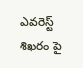ఎవరెస్ట్ శిఖరం పై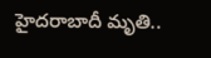హైదరాబాదీ మృతి..